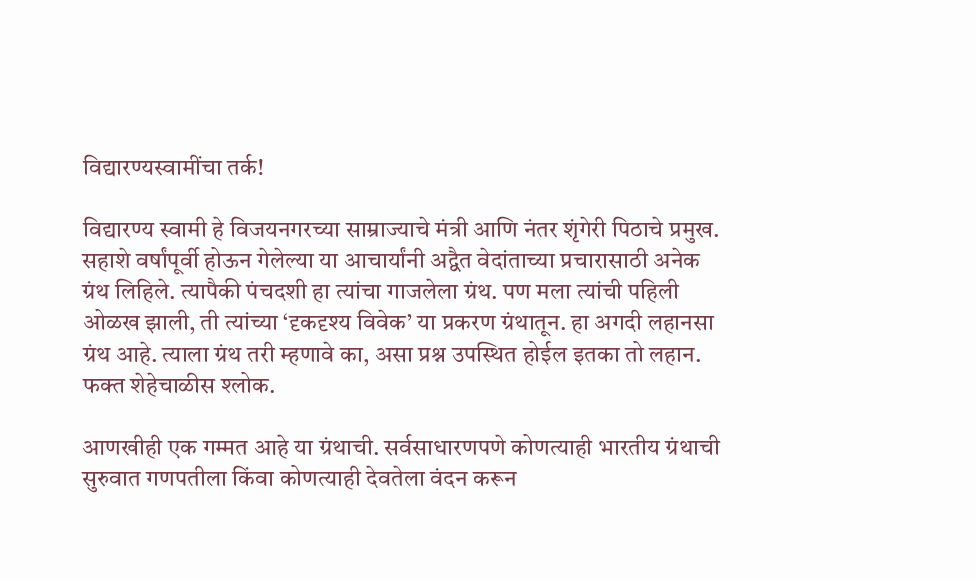विद्यारण्यस्वामींचा तर्क!

विद्यारण्य स्वामी हे विजयनगरच्या साम्राज्याचे मंत्री आणि नंतर शृंगेरी पिठाचे प्रमुख. सहाशे वर्षांपूर्वी होऊन गेलेल्या या आचार्यांनी अद्वैत वेदांताच्या प्रचारासाठी अनेक ग्रंथ लिहिले. त्यापैकी पंचदशी हा त्यांचा गाजलेला ग्रंथ. पण मला त्यांची पहिली ओळख झाली, ती त्यांच्या ‘दृकदृश्य विवेक’ या प्रकरण ग्रंथातून. हा अगदी लहानसा ग्रंथ आहे. त्याला ग्रंथ तरी म्हणावे का, असा प्रश्न उपस्थित होईल इतका तो लहान. फक्त शेहेचाळीस श्लोक.

आणखीही एक गम्मत आहे या ग्रंथाची. सर्वसाधारणपणे कोणत्याही भारतीय ग्रंथाची सुरुवात गणपतीला किंवा कोणत्याही देवतेला वंदन करून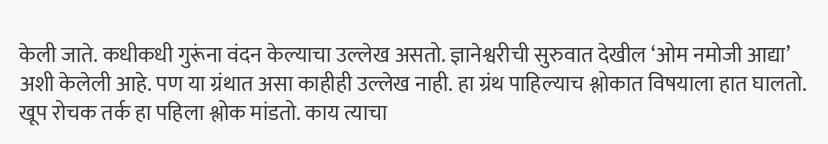केली जाते. कधीकधी गुरूंना वंदन केल्याचा उल्लेख असतो. ज्ञानेश्वरीची सुरुवात देखील ‘ओम नमोजी आद्या’ अशी केलेली आहे. पण या ग्रंथात असा काहीही उल्लेख नाही. हा ग्रंथ पाहिल्याच श्लोकात विषयाला हात घालतो.
खूप रोचक तर्क हा पहिला श्लोक मांडतो. काय त्याचा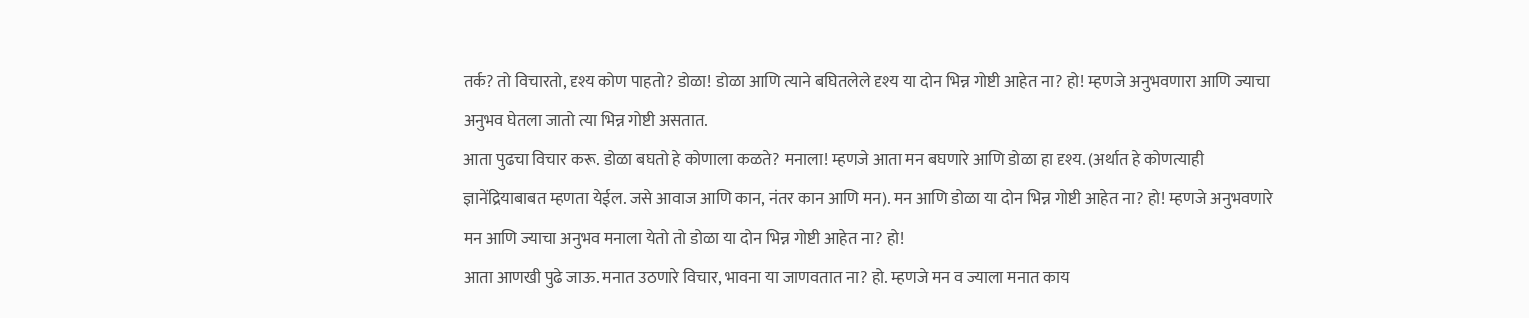तर्क? तो विचारतो, दृश्य कोण पाहतो? डोळा! डोळा आणि त्याने बघितलेले दृश्य या दोन भिन्न गोष्टी आहेत ना? हो! म्हणजे अनुभवणारा आणि ज्याचा अनुभव घेतला जातो त्या भिन्न गोष्टी असतात.
आता पुढचा विचार करू. डोळा बघतो हे कोणाला कळते? मनाला! म्हणजे आता मन बघणारे आणि डोळा हा दृश्य. (अर्थात हे कोणत्याही ज्ञानेंद्रियाबाबत म्हणता येईल. जसे आवाज आणि कान, नंतर कान आणि मन). मन आणि डोळा या दोन भिन्न गोष्टी आहेत ना? हो! म्हणजे अनुभवणारे मन आणि ज्याचा अनुभव मनाला येतो तो डोळा या दोन भिन्न गोष्टी आहेत ना? हो!
आता आणखी पुढे जाऊ. मनात उठणारे विचार, भावना या जाणवतात ना? हो. म्हणजे मन व ज्याला मनात काय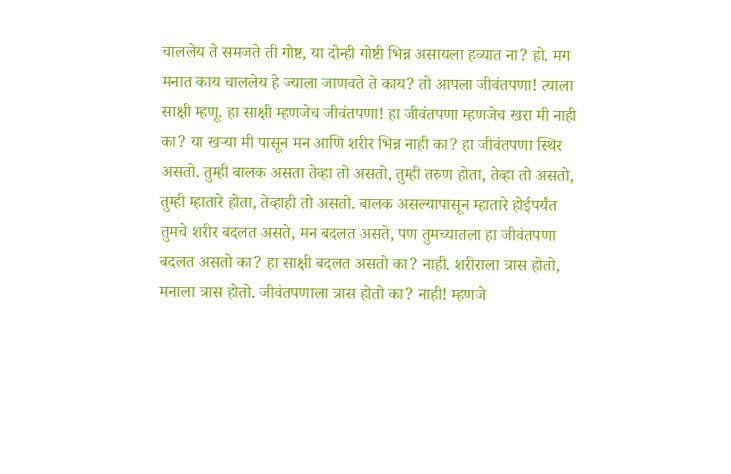चाललेय ते समजते ती गोष्ट, या दोन्ही गोष्टी भिन्न असायला हव्यात ना? हो. मग मनात काय चाललेय हे ज्याला जाणवते ते काय? तो आपला जीवंतपणा! त्याला साक्षी म्हणू. हा साक्षी म्हणजेच जीवंतपणा! हा जीवंतपणा म्हणजेच खरा मी नाही का? या खऱ्या मी पासून मन आणि शरीर भिन्न नाही का? हा जीवंतपणा स्थिर असतो. तुम्ही बालक असता तेव्हा तो असतो, तुम्ही तरुण होता, तेव्हा तो असतो, तुम्ही म्हातारे होता, तेव्हाही तो असतो. बालक असल्यापासून म्हातारे होईपर्यंत तुमचे शरीर बदलत असते, मन बदलत असते, पण तुमच्यातला हा जीवंतपणा बदलत असतो का? हा साक्षी बदलत असतो का? नाही. शरीराला त्रास होतो, मनाला त्रास होतो. जीवंतपणाला त्रास होतो का? नाही! म्हणजे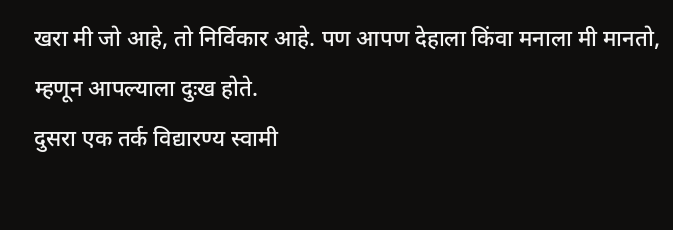खरा मी जो आहे, तो निर्विकार आहे. पण आपण देहाला किंवा मनाला मी मानतो, म्हणून आपल्याला दुःख होते.
दुसरा एक तर्क विद्यारण्य स्वामी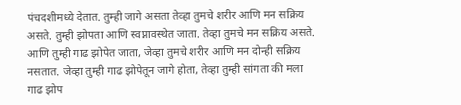पंचदशीमध्ये देतात. तुम्ही जागे असता तेव्हा तुमचे शरीर आणि मन सक्रिय असते. तुम्ही झोपता आणि स्वप्नावस्थेत जाता. तेव्हा तुमचे मन सक्रिय असते. आणि तुम्ही गाढ झोपेत जाता, जेव्हा तुमचे शरीर आणि मन दोन्ही सक्रिय नसतात. जेव्हा तुम्ही गाढ झोपेतून जागे होता, तेव्हा तुम्ही सांगता की मला गाढ झोप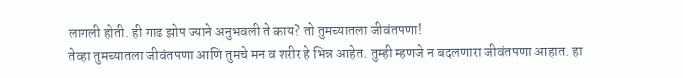लागली होती. ही गाढ झोप ज्याने अनुभवली ते काय? तो तुमच्यातला जीवंतपणा!
तेव्हा तुमच्यातला जीवंतपणा आणि तुमचे मन व शरीर हे भिन्न आहेत. तुम्ही म्हणजे न बदलणारा जीवंतपणा आहात. हा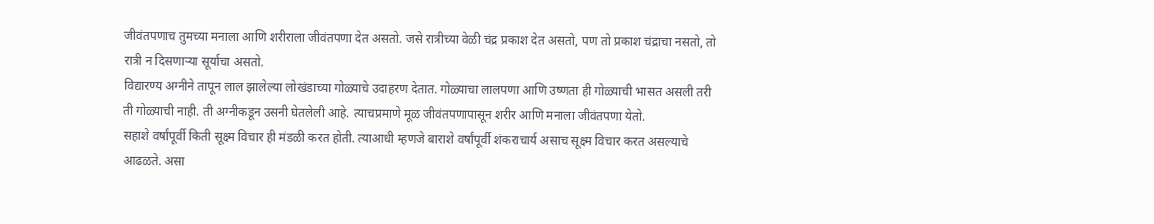जीवंतपणाच तुमच्या मनाला आणि शरीराला जीवंतपणा देत असतो. जसे रात्रीच्या वेळी चंद्र प्रकाश देत असतो, पण तो प्रकाश चंद्राचा नसतो, तो रात्री न दिसणार्‍या सूर्याचा असतो.
विद्यारण्य अग्नीने तापून लाल झालेल्या लोखंडाच्या गोळ्याचे उदाहरण देतात. गोळ्याचा लालपणा आणि उष्णता ही गोळ्याची भासत असली तरी ती गोळ्याची नाही. ती अग्नीकडून उसनी घेतलेली आहे. त्याचप्रमाणे मूळ जीवंतपणापासून शरीर आणि मनाला जीवंतपणा येतो.
सहाशे वर्षांपूर्वी किती सूक्ष्म विचार ही मंडळी करत होती. त्याआधी म्हणजे बाराशे वर्षांपूर्वी शंकराचार्य असाच सूक्ष्म विचार करत असल्याचे आढळते. असा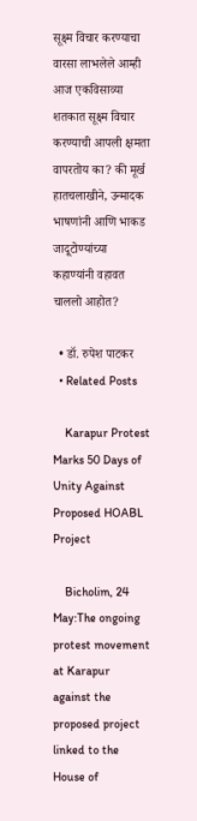सूक्ष्म विचार करण्याचा वारसा लाभलेले आम्ही आज एकविसाव्या शतकात सूक्ष्म विचार करण्याची आपली क्षमता वापरतोय का? की मूर्ख हातचलाखीने, उन्मादक भाषणांनी आणि भाकड जादूटोण्यांच्या कहाण्यांनी वहावत चाललो आहोत?

  • डॉ. रुपेश पाटकर
  • Related Posts

    Karapur Protest Marks 50 Days of Unity Against Proposed HOABL Project

    Bicholim, 24 May:The ongoing protest movement at Karapur against the proposed project linked to the House of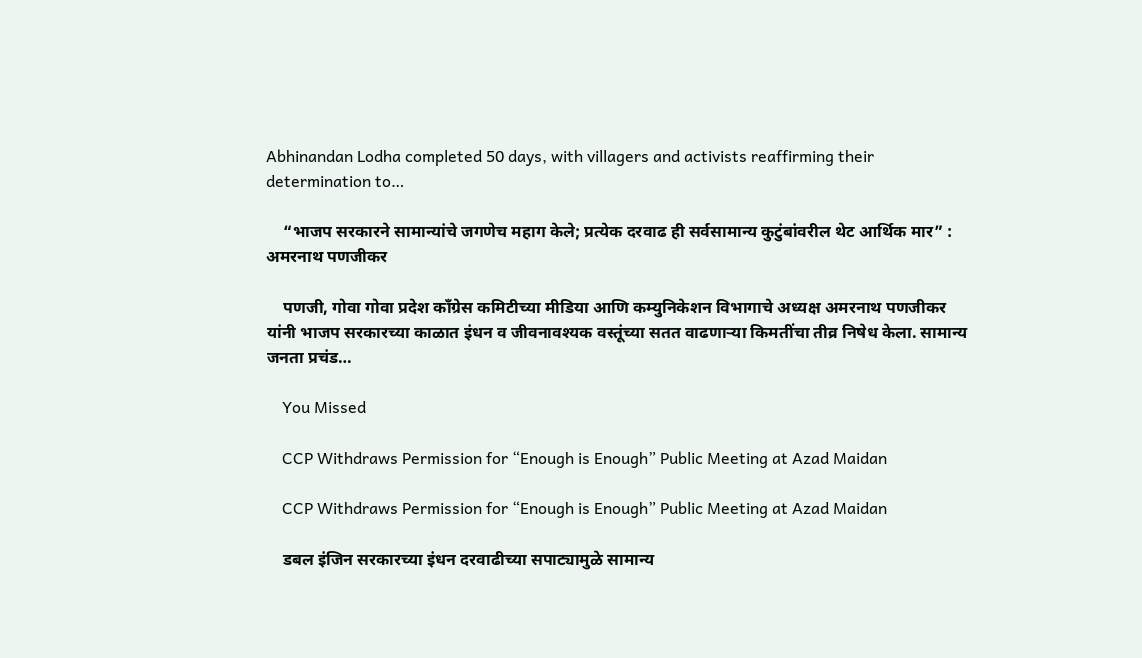Abhinandan Lodha completed 50 days, with villagers and activists reaffirming their determination to…

    “भाजप सरकारने सामान्यांचे जगणेच महाग केले; प्रत्येक दरवाढ ही सर्वसामान्य कुटुंबांवरील थेट आर्थिक मार” : अमरनाथ पणजीकर

    पणजी, गोवा गोवा प्रदेश काँग्रेस कमिटीच्या मीडिया आणि कम्युनिकेशन विभागाचे अध्यक्ष अमरनाथ पणजीकर यांनी भाजप सरकारच्या काळात इंधन व जीवनावश्यक वस्तूंच्या सतत वाढणाऱ्या किमतींचा तीव्र निषेध केला. सामान्य जनता प्रचंड…

    You Missed

    CCP Withdraws Permission for “Enough is Enough” Public Meeting at Azad Maidan

    CCP Withdraws Permission for “Enough is Enough” Public Meeting at Azad Maidan

    डबल इंजिन सरकारच्या इंधन दरवाढीच्या सपाट्यामुळे सामान्य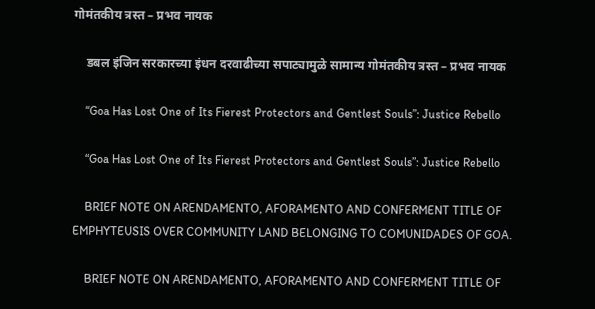गोमंतकीय त्रस्त – प्रभव नायक

    डबल इंजिन सरकारच्या इंधन दरवाढीच्या सपाट्यामुळे सामान्य गोमंतकीय त्रस्त – प्रभव नायक

    “Goa Has Lost One of Its Fierest Protectors and Gentlest Souls”: Justice Rebello

    “Goa Has Lost One of Its Fierest Protectors and Gentlest Souls”: Justice Rebello

    BRIEF NOTE ON ARENDAMENTO, AFORAMENTO AND CONFERMENT TITLE OF EMPHYTEUSIS OVER COMMUNITY LAND BELONGING TO COMUNIDADES OF GOA.

    BRIEF NOTE ON ARENDAMENTO, AFORAMENTO AND CONFERMENT TITLE OF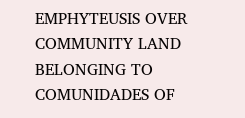EMPHYTEUSIS OVER COMMUNITY LAND BELONGING TO COMUNIDADES OF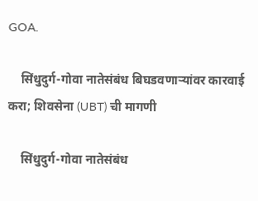GOA.

    सिंधुदुर्ग-गोवा नातेसंबंध बिघडवणाऱ्यांवर कारवाई करा; शिवसेना (UBT) ची मागणी

    सिंधुदुर्ग-गोवा नातेसंबंध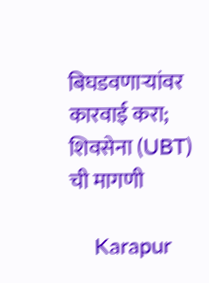बिघडवणाऱ्यांवर कारवाई करा; शिवसेना (UBT) ची मागणी

    Karapur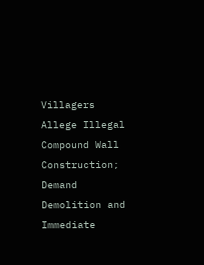Villagers Allege Illegal Compound Wall Construction; Demand Demolition and Immediate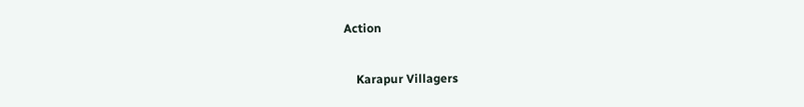Action

    Karapur Villagers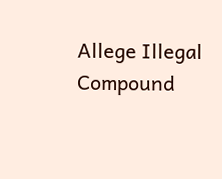Allege Illegal Compound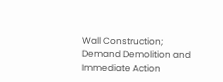Wall Construction; Demand Demolition and Immediate Action